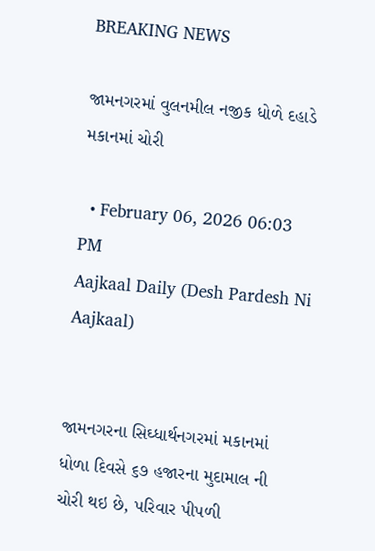BREAKING NEWS

જામનગરમાં વુલનમીલ નજીક ધોળે દહાડે મકાનમાં ચોરી

  • February 06, 2026 06:03 PM
Aajkaal Daily (Desh Pardesh Ni Aajkaal)


જામનગરના સિઘ્ધાર્થનગરમાં મકાનમાં ધોળા દિવસે ૬૭ હજારના મુદામાલ ની ચોરી થઇ છે, પરિવાર પીપળી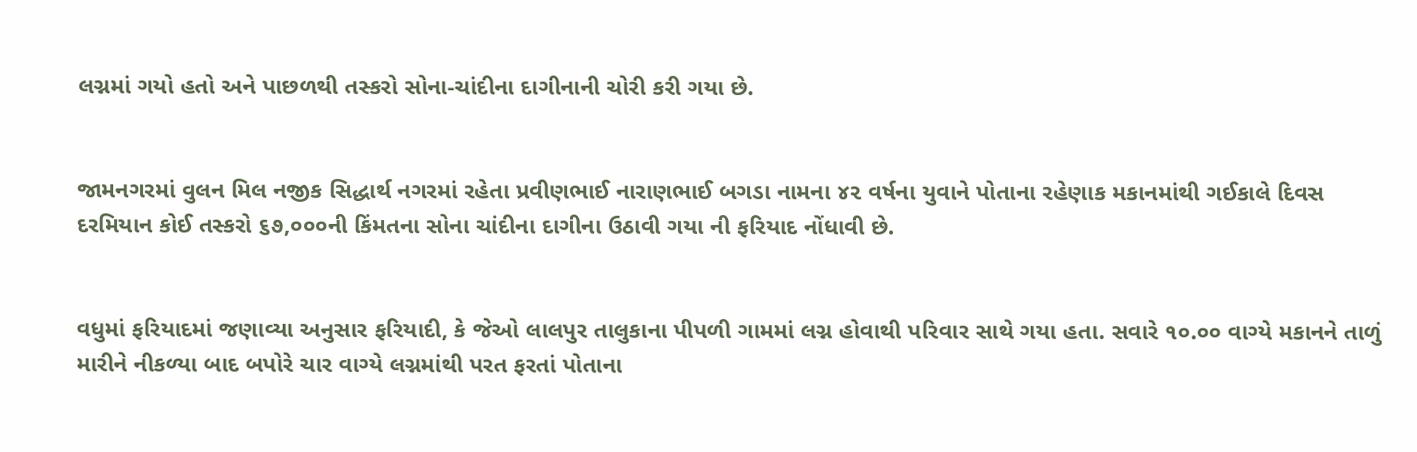લગ્નમાં ગયો હતો અને પાછળથી તસ્કરો સોના-ચાંદીના દાગીનાની ચોરી કરી ગયા છે.


જામનગરમાં વુલન મિલ નજીક સિદ્ધાર્થ નગરમાં રહેતા પ્રવીણભાઈ નારાણભાઈ બગડા નામના ૪૨ વર્ષના યુવાને પોતાના રહેણાક મકાનમાંથી ગઈકાલે દિવસ દરમિયાન કોઈ તસ્કરો ૬૭,૦૦૦ની કિંમતના સોના ચાંદીના દાગીના ઉઠાવી ગયા ની ફરિયાદ નોંધાવી છે.


વધુમાં ફરિયાદમાં જણાવ્યા અનુસાર ફરિયાદી, કે જેઓ લાલપુર તાલુકાના પીપળી ગામમાં લગ્ન હોવાથી પરિવાર સાથે ગયા હતા. સવારે ૧૦.૦૦ વાગ્યે મકાનને તાળું મારીને નીકળ્યા બાદ બપોરે ચાર વાગ્યે લગ્નમાંથી પરત ફરતાં પોતાના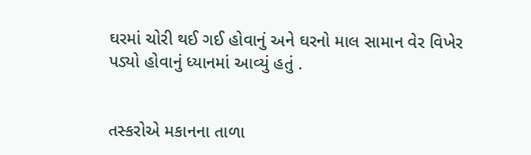ઘરમાં ચોરી થઈ ગઈ હોવાનું અને ઘરનો માલ સામાન વેર વિખેર પડ્યો હોવાનું ધ્યાનમાં આવ્યું હતું .


તસ્કરોએ મકાનના તાળા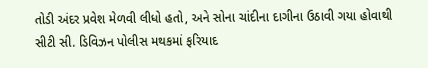તોડી અંદર પ્રવેશ મેળવી લીધો હતો, અને સોના ચાંદીના દાગીના ઉઠાવી ગયા હોવાથી સીટી સી. ડિવિઝન પોલીસ મથકમાં ફરિયાદ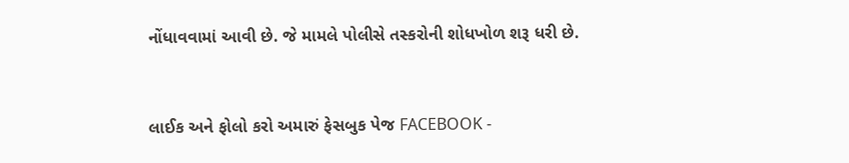નોંધાવવામાં આવી છે. જે મામલે પોલીસે તસ્કરોની શોધખોળ શરૂ ધરી છે.



લાઈક અને ફોલો કરો અમારું ફેસબુક પેજ FACEBOOK -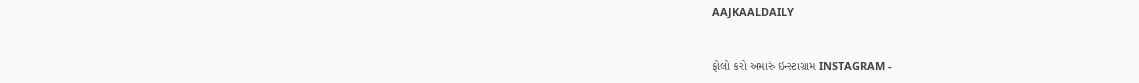AAJKAALDAILY


ફોલો કરો અમારું ઇન્સ્ટાગ્રામ INSTAGRAM -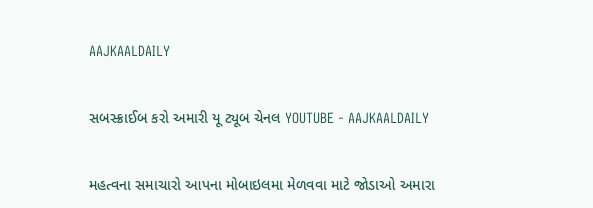AAJKAALDAILY


સબસ્ક્રાઈબ કરો અમારી યૂ ટ્યૂબ ચેનલ YOUTUBE - AAJKAALDAILY


મહત્વના સમાચારો આપના મોબાઇલમા મેળવવા માટે જોડાઓ અમારા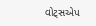વોટ્સએપ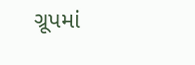ગ્રૂપમાં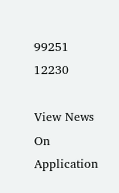99251 12230

View News On Application